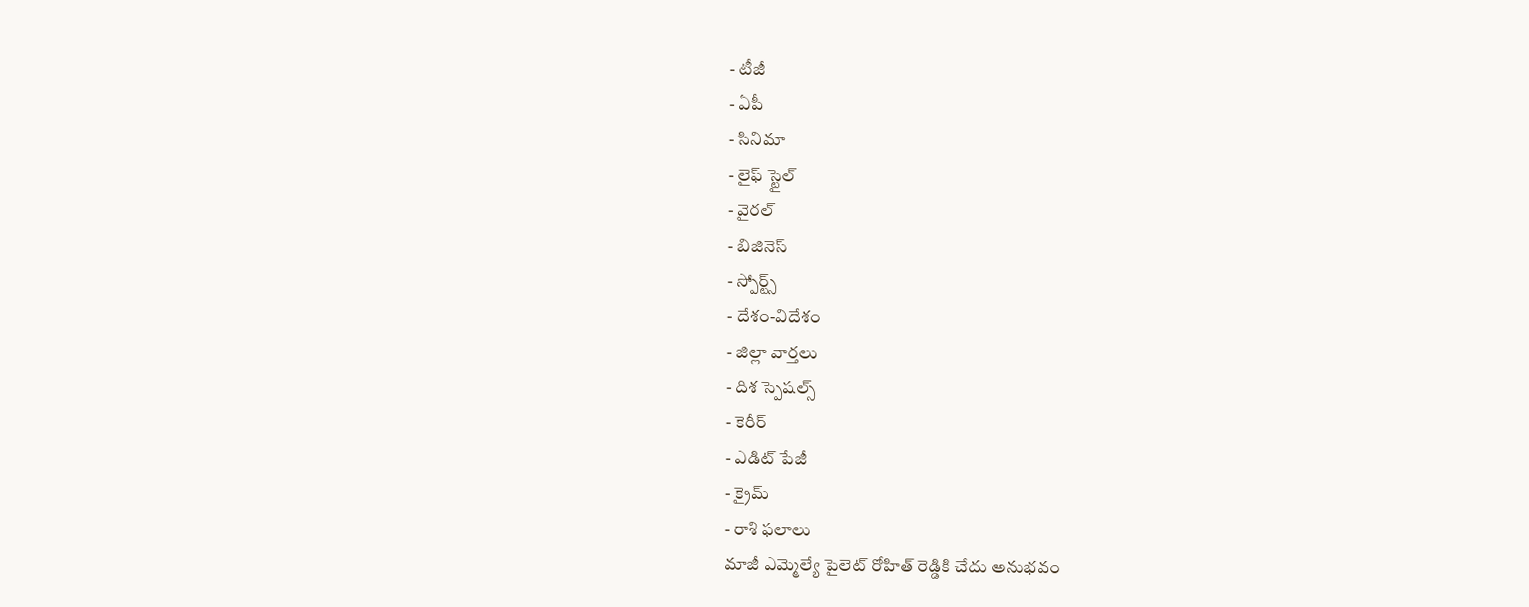- టీజీ
- ఏపీ
- సినిమా
- లైఫ్ స్టైల్
- వైరల్
- బిజినెస్
- స్పోర్ట్స్
- దేశం-విదేశం
- జిల్లా వార్తలు
- దిశ స్పెషల్స్
- కెరీర్
- ఎడిట్ పేజీ
- క్రైమ్
- రాశి ఫలాలు
మాజీ ఎమ్మెల్యే పైలెట్ రోహిత్ రెడ్డికి చేదు అనుభవం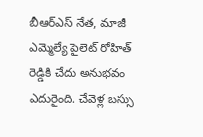బీఆర్ఎస్ నేత, మాజీ ఎమ్మెల్యే పైలెట్ రోహిత్ రెడ్డికి చేదు అనుభవం ఎదురైంది. చేవెళ్ల బస్సు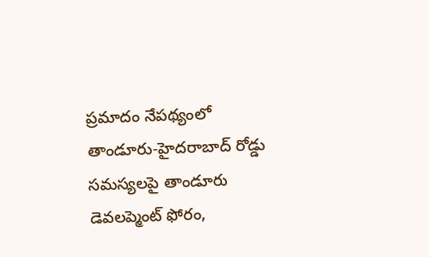ప్రమాదం నేపథ్యంలో తాండూరు-హైదరాబాద్ రోడ్డు సమస్యలపై తాండూరు డెవలప్మెంట్ ఫోరం,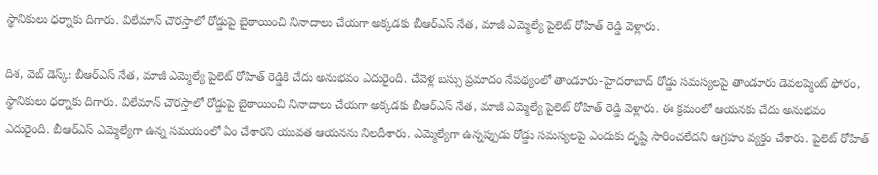స్థానికులు ధర్నాకు దిగారు. విలేమాన్ చౌరస్తాలో రోడ్డుపై బైఠాయించి నినాదాలు చేయగా అక్కడకు బీఆర్ఎస్ నేత, మాజీ ఎమ్మెల్యే పైలెట్ రోహిత్ రెడ్డి వెళ్లారు.

దిశ, వెబ్ డెస్క్: బీఆర్ఎస్ నేత, మాజీ ఎమ్మెల్యే పైలెట్ రోహిత్ రెడ్డికి చేదు అనుభవం ఎదురైంది. చేవెళ్ల బస్సు ప్రమాదం నేపథ్యంలో తాండూరు-హైదరాబాద్ రోడ్డు సమస్యలపై తాండూరు డెవలప్మెంట్ ఫోరం, స్థానికులు ధర్నాకు దిగారు. విలేమాన్ చౌరస్తాలో రోడ్డుపై బైఠాయించి నినాదాలు చేయగా అక్కడకు బీఆర్ఎస్ నేత, మాజీ ఎమ్మెల్యే పైలెట్ రోహిత్ రెడ్డి వెళ్లారు. ఈ క్రమంలో ఆయనకు చేదు అనుభవం ఎదురైంది. బీఆర్ఎస్ ఎమ్మెల్యేగా ఉన్న సమయంలో ఏం చేశారని యువత ఆయనను నిలదీశారు. ఎమ్మెల్యేగా ఉన్నప్పుడు రోడ్డు సమస్యలపై ఎందుకు దృష్టి సారించలేదని ఆగ్రహం వ్యక్తం చేశారు. పైలెట్ రోహిత్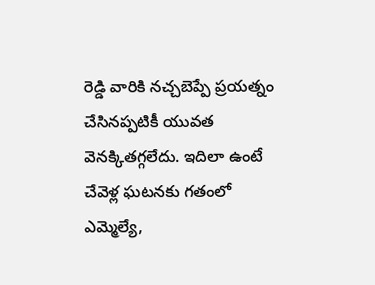రెడ్డి వారికి నచ్చబెప్పే ప్రయత్నం చేసినప్పటికీ యువత వెనక్కితగ్గలేదు. ఇదిలా ఉంటే చేవెళ్ల ఘటనకు గతంలో ఎమ్మెల్యే,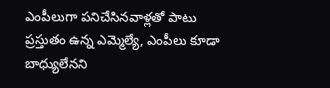ఎంపీలుగా పనిచేసినవాళ్లతో పాటు ప్రస్తుతం ఉన్న ఎమ్మెల్యే, ఎంపీలు కూడా బాధ్యులేనని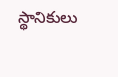స్థానికులు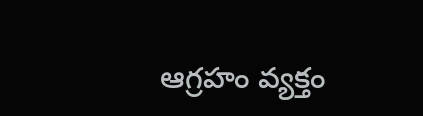ఆగ్రహం వ్యక్తం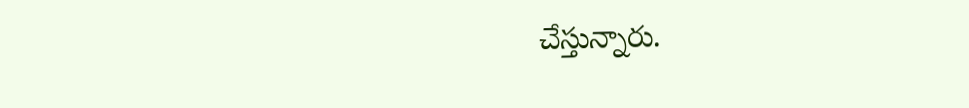చేస్తున్నారు.